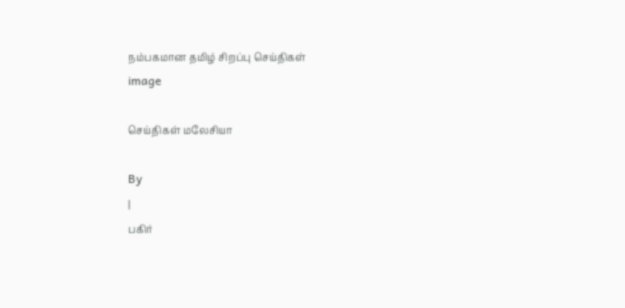நம்பகமான தமிழ் சிறப்பு செய்திகள்
image

செய்திகள் மலேசியா

By
|
பகிர்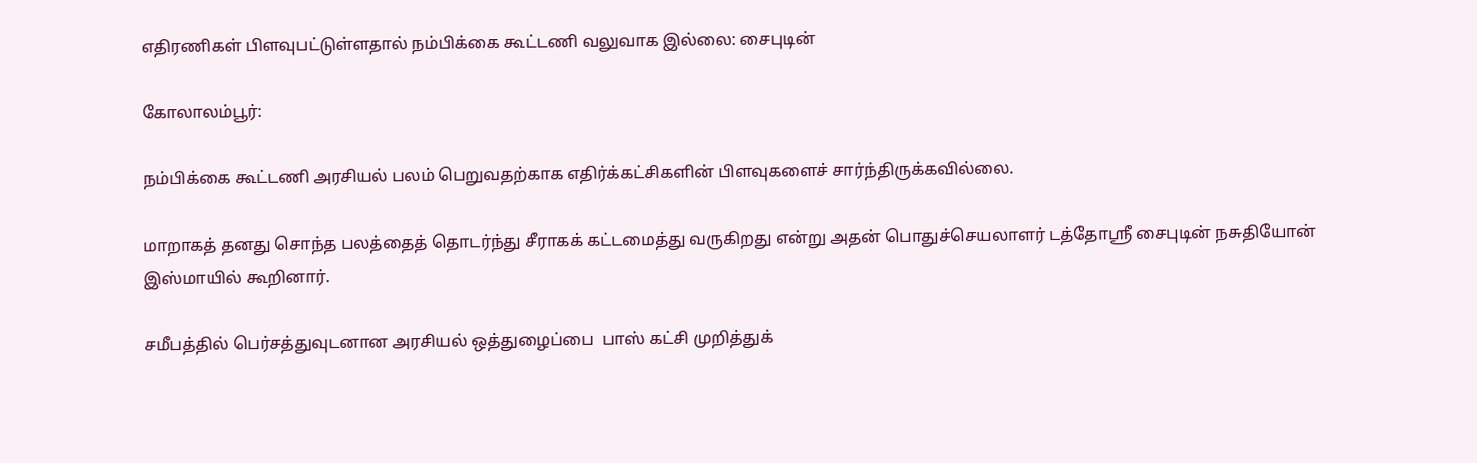எதிரணிகள் பிளவுபட்டுள்ளதால் நம்பிக்கை கூட்டணி வலுவாக இல்லை: சைபுடின்

கோலாலம்பூர்:

நம்பிக்கை கூட்டணி அரசியல் பலம் பெறுவதற்காக எதிர்க்கட்சிகளின் பிளவுகளைச் சார்ந்திருக்கவில்லை.

மாறாகத் தனது சொந்த பலத்தைத் தொடர்ந்து சீராகக் கட்டமைத்து வருகிறது என்று அதன் பொதுச்செயலாளர் டத்தோஸ்ரீ சைபுடின் நசுதியோன் இஸ்மாயில் கூறினார்.

சமீபத்தில் பெர்சத்துவுடனான அரசியல் ஒத்துழைப்பை  பாஸ் கட்சி முறித்துக்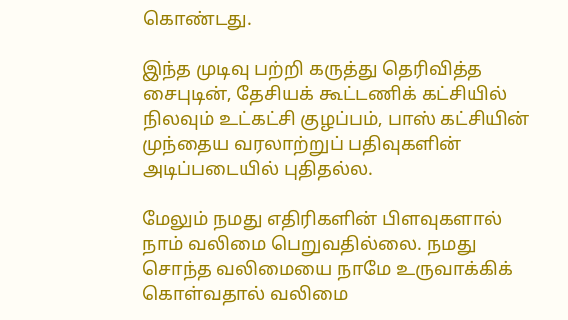கொண்டது.

இந்த முடிவு பற்றி கருத்து தெரிவித்த சைபுடின், தேசியக் கூட்டணிக் கட்சியில் நிலவும் உட்கட்சி குழப்பம், பாஸ் கட்சியின் முந்தைய வரலாற்றுப் பதிவுகளின் அடிப்படையில் புதிதல்ல.

மேலும் நமது எதிரிகளின் பிளவுகளால் நாம் வலிமை பெறுவதில்லை. நமது சொந்த வலிமையை நாமே உருவாக்கிக் கொள்வதால் வலிமை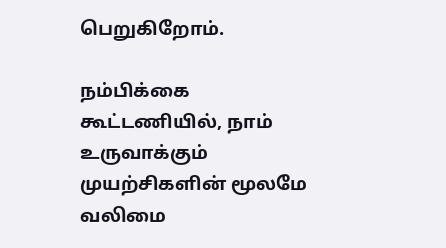பெறுகிறோம்.

நம்பிக்கை கூட்டணியில், நாம் உருவாக்கும் முயற்சிகளின் மூலமே வலிமை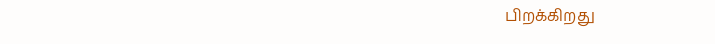பிறக்கிறது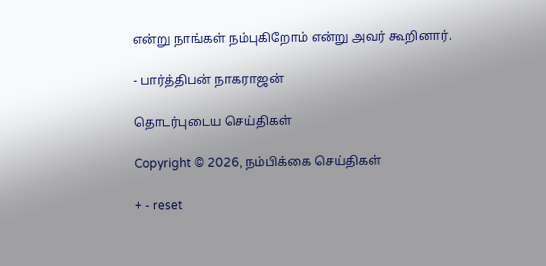என்று நாங்கள் நம்புகிறோம் என்று அவர் கூறினார்.

- பார்த்திபன் நாகராஜன்

தொடர்புடைய செய்திகள்

Copyright © 2026, நம்பிக்கை செய்திகள்

+ - reset